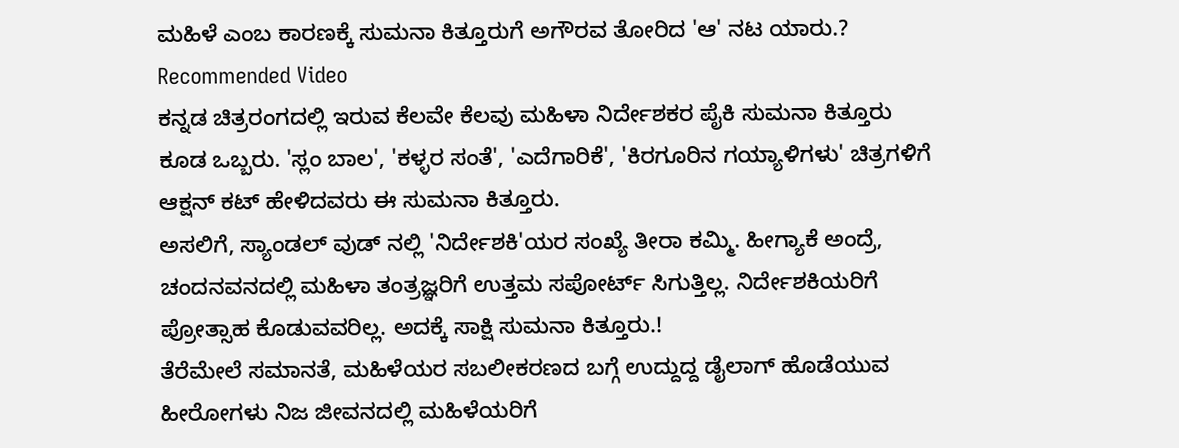ಮಹಿಳೆ ಎಂಬ ಕಾರಣಕ್ಕೆ ಸುಮನಾ ಕಿತ್ತೂರುಗೆ ಅಗೌರವ ತೋರಿದ 'ಆ' ನಟ ಯಾರು.?
Recommended Video
ಕನ್ನಡ ಚಿತ್ರರಂಗದಲ್ಲಿ ಇರುವ ಕೆಲವೇ ಕೆಲವು ಮಹಿಳಾ ನಿರ್ದೇಶಕರ ಪೈಕಿ ಸುಮನಾ ಕಿತ್ತೂರು ಕೂಡ ಒಬ್ಬರು. 'ಸ್ಲಂ ಬಾಲ', 'ಕಳ್ಳರ ಸಂತೆ', 'ಎದೆಗಾರಿಕೆ', 'ಕಿರಗೂರಿನ ಗಯ್ಯಾಳಿಗಳು' ಚಿತ್ರಗಳಿಗೆ ಆಕ್ಷನ್ ಕಟ್ ಹೇಳಿದವರು ಈ ಸುಮನಾ ಕಿತ್ತೂರು.
ಅಸಲಿಗೆ, ಸ್ಯಾಂಡಲ್ ವುಡ್ ನಲ್ಲಿ 'ನಿರ್ದೇಶಕಿ'ಯರ ಸಂಖ್ಯೆ ತೀರಾ ಕಮ್ಮಿ. ಹೀಗ್ಯಾಕೆ ಅಂದ್ರೆ, ಚಂದನವನದಲ್ಲಿ ಮಹಿಳಾ ತಂತ್ರಜ್ಞರಿಗೆ ಉತ್ತಮ ಸಪೋರ್ಟ್ ಸಿಗುತ್ತಿಲ್ಲ. ನಿರ್ದೇಶಕಿಯರಿಗೆ ಪ್ರೋತ್ಸಾಹ ಕೊಡುವವರಿಲ್ಲ. ಅದಕ್ಕೆ ಸಾಕ್ಷಿ ಸುಮನಾ ಕಿತ್ತೂರು.!
ತೆರೆಮೇಲೆ ಸಮಾನತೆ, ಮಹಿಳೆಯರ ಸಬಲೀಕರಣದ ಬಗ್ಗೆ ಉದ್ದುದ್ದ ಡೈಲಾಗ್ ಹೊಡೆಯುವ ಹೀರೋಗಳು ನಿಜ ಜೀವನದಲ್ಲಿ ಮಹಿಳೆಯರಿಗೆ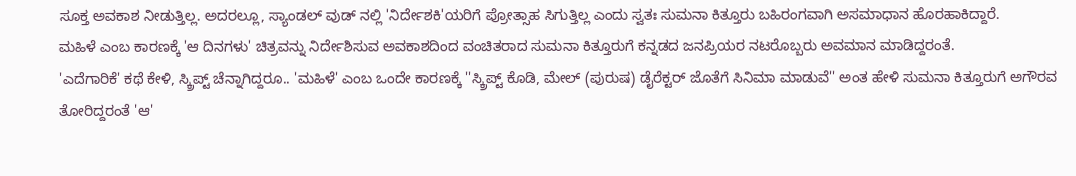ಸೂಕ್ತ ಅವಕಾಶ ನೀಡುತ್ತಿಲ್ಲ. ಅದರಲ್ಲೂ, ಸ್ಯಾಂಡಲ್ ವುಡ್ ನಲ್ಲಿ 'ನಿರ್ದೇಶಕಿ'ಯರಿಗೆ ಪ್ರೋತ್ಸಾಹ ಸಿಗುತ್ತಿಲ್ಲ ಎಂದು ಸ್ವತಃ ಸುಮನಾ ಕಿತ್ತೂರು ಬಹಿರಂಗವಾಗಿ ಅಸಮಾಧಾನ ಹೊರಹಾಕಿದ್ದಾರೆ.
ಮಹಿಳೆ ಎಂಬ ಕಾರಣಕ್ಕೆ 'ಆ ದಿನಗಳು' ಚಿತ್ರವನ್ನು ನಿರ್ದೇಶಿಸುವ ಅವಕಾಶದಿಂದ ವಂಚಿತರಾದ ಸುಮನಾ ಕಿತ್ತೂರುಗೆ ಕನ್ನಡದ ಜನಪ್ರಿಯರ ನಟರೊಬ್ಬರು ಅವಮಾನ ಮಾಡಿದ್ದರಂತೆ.
'ಎದೆಗಾರಿಕೆ' ಕಥೆ ಕೇಳಿ, ಸ್ಕ್ರಿಪ್ಟ್ ಚೆನ್ನಾಗಿದ್ದರೂ.. 'ಮಹಿಳೆ' ಎಂಬ ಒಂದೇ ಕಾರಣಕ್ಕೆ ''ಸ್ಕ್ರಿಪ್ಟ್ ಕೊಡಿ, ಮೇಲ್ (ಪುರುಷ) ಡೈರೆಕ್ಟರ್ ಜೊತೆಗೆ ಸಿನಿಮಾ ಮಾಡುವೆ'' ಅಂತ ಹೇಳಿ ಸುಮನಾ ಕಿತ್ತೂರುಗೆ ಅಗೌರವ ತೋರಿದ್ದರಂತೆ 'ಆ'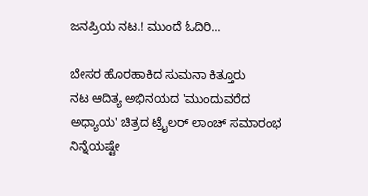ಜನಪ್ರಿಯ ನಟ.! ಮುಂದೆ ಓದಿರಿ...

ಬೇಸರ ಹೊರಹಾಕಿದ ಸುಮನಾ ಕಿತ್ತೂರು
ನಟ ಆದಿತ್ಯ ಅಭಿನಯದ 'ಮುಂದುವರೆದ ಅಧ್ಯಾಯ' ಚಿತ್ರದ ಟ್ರೈಲರ್ ಲಾಂಚ್ ಸಮಾರಂಭ ನಿನ್ನೆಯಷ್ಟೇ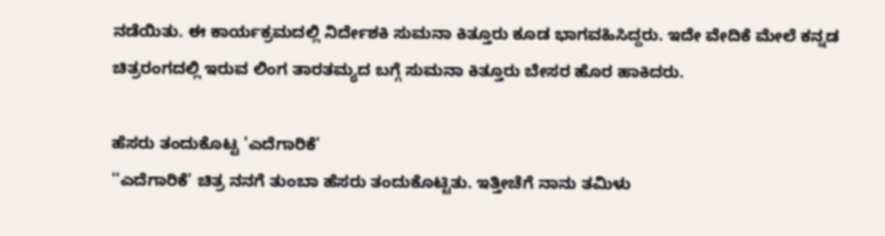ನಡೆಯಿತು. ಈ ಕಾರ್ಯಕ್ರಮದಲ್ಲಿ ನಿರ್ದೇಶಕಿ ಸುಮನಾ ಕಿತ್ತೂರು ಕೂಡ ಭಾಗವಹಿಸಿದ್ದರು. ಇದೇ ವೇದಿಕೆ ಮೇಲೆ ಕನ್ನಡ ಚಿತ್ರರಂಗದಲ್ಲಿ ಇರುವ ಲಿಂಗ ತಾರತಮ್ಯದ ಬಗ್ಗೆ ಸುಮನಾ ಕಿತ್ತೂರು ಬೇಸರ ಹೊರ ಹಾಕಿದರು.

ಹೆಸರು ತಂದುಕೊಟ್ಟ 'ಎದೆಗಾರಿಕೆ'
''ಎದೆಗಾರಿಕೆ' ಚಿತ್ರ ನನಗೆ ತುಂಬಾ ಹೆಸರು ತಂದುಕೊಟ್ಟಿತು. ಇತ್ತೀಚೆಗೆ ನಾನು ತಮಿಳು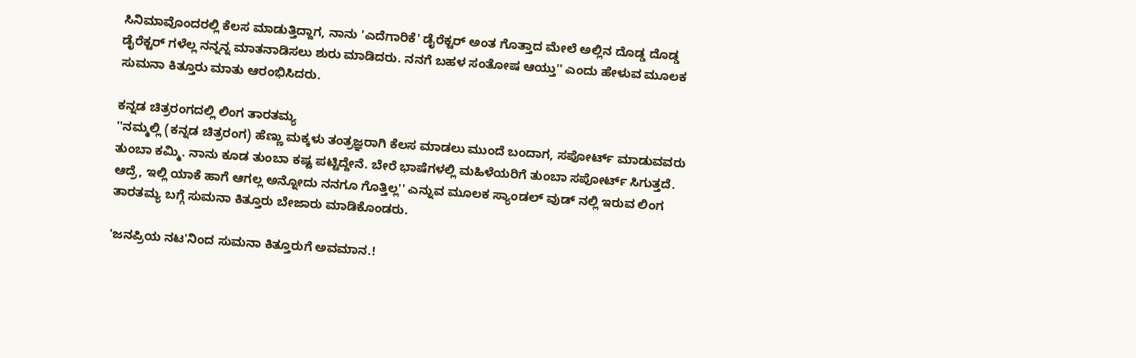ಸಿನಿಮಾವೊಂದರಲ್ಲಿ ಕೆಲಸ ಮಾಡುತ್ತಿದ್ದಾಗ, ನಾನು 'ಎದೆಗಾರಿಕೆ' ಡೈರೆಕ್ಟರ್ ಅಂತ ಗೊತ್ತಾದ ಮೇಲೆ ಅಲ್ಲಿನ ದೊಡ್ಡ ದೊಡ್ಡ ಡೈರೆಕ್ಟರ್ ಗಳೆಲ್ಲ ನನ್ನನ್ನ ಮಾತನಾಡಿಸಲು ಶುರು ಮಾಡಿದರು. ನನಗೆ ಬಹಳ ಸಂತೋಷ ಆಯ್ತು'' ಎಂದು ಹೇಳುವ ಮೂಲಕ ಸುಮನಾ ಕಿತ್ತೂರು ಮಾತು ಆರಂಭಿಸಿದರು.

ಕನ್ನಡ ಚಿತ್ರರಂಗದಲ್ಲಿ ಲಿಂಗ ತಾರತಮ್ಯ
''ನಮ್ಮಲ್ಲಿ (ಕನ್ನಡ ಚಿತ್ರರಂಗ) ಹೆಣ್ಣು ಮಕ್ಕಳು ತಂತ್ರಜ್ಞರಾಗಿ ಕೆಲಸ ಮಾಡಲು ಮುಂದೆ ಬಂದಾಗ, ಸಪೋರ್ಟ್ ಮಾಡುವವರು ತುಂಬಾ ಕಮ್ಮಿ. ನಾನು ಕೂಡ ತುಂಬಾ ಕಷ್ಟ ಪಟ್ಟಿದ್ದೇನೆ. ಬೇರೆ ಭಾಷೆಗಳಲ್ಲಿ ಮಹಿಳೆಯರಿಗೆ ತುಂಬಾ ಸಪೋರ್ಟ್ ಸಿಗುತ್ತದೆ. ಆದ್ರೆ, ಇಲ್ಲಿ ಯಾಕೆ ಹಾಗೆ ಆಗಲ್ಲ ಅನ್ನೋದು ನನಗೂ ಗೊತ್ತಿಲ್ಲ'' ಎನ್ನುವ ಮೂಲಕ ಸ್ಯಾಂಡಲ್ ವುಡ್ ನಲ್ಲಿ ಇರುವ ಲಿಂಗ ತಾರತಮ್ಯ ಬಗ್ಗೆ ಸುಮನಾ ಕಿತ್ತೂರು ಬೇಜಾರು ಮಾಡಿಕೊಂಡರು.

'ಜನಪ್ರಿಯ ನಟ'ನಿಂದ ಸುಮನಾ ಕಿತ್ತೂರುಗೆ ಅವಮಾನ.!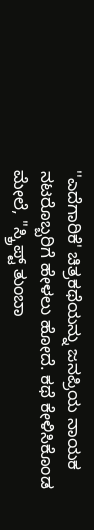''ಎದೆಗಾರಿಕೆ' ಚಿತ್ರಕಥೆಯನ್ನು ಜನಪ್ರಿಯ ನಾಯಕ ನಟರೊಬ್ಬರಿಗೆ ಹೇಳಲು ಹೋದೆ. ಕಥೆ ಕೇಳಿಸಿಕೊಂಡ ಮೇಲೆ, ''ಸ್ಕ್ರಿಪ್ಟ್ ತುಂಬಾ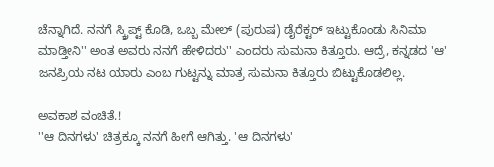ಚೆನ್ನಾಗಿದೆ. ನನಗೆ ಸ್ಕ್ರಿಪ್ಟ್ ಕೊಡಿ, ಒಬ್ಬ ಮೇಲ್ (ಪುರುಷ) ಡೈರೆಕ್ಟರ್ ಇಟ್ಟುಕೊಂಡು ಸಿನಿಮಾ ಮಾಡ್ತೀನಿ'' ಅಂತ ಅವರು ನನಗೆ ಹೇಳಿದರು'' ಎಂದರು ಸುಮನಾ ಕಿತ್ತೂರು. ಆದ್ರೆ, ಕನ್ನಡದ 'ಆ' ಜನಪ್ರಿಯ ನಟ ಯಾರು ಎಂಬ ಗುಟ್ಟನ್ನು ಮಾತ್ರ ಸುಮನಾ ಕಿತ್ತೂರು ಬಿಟ್ಟುಕೊಡಲಿಲ್ಲ.

ಅವಕಾಶ ವಂಚಿತೆ.!
''ಆ ದಿನಗಳು' ಚಿತ್ರಕ್ಕೂ ನನಗೆ ಹೀಗೆ ಆಗಿತ್ತು. 'ಆ ದಿನಗಳು'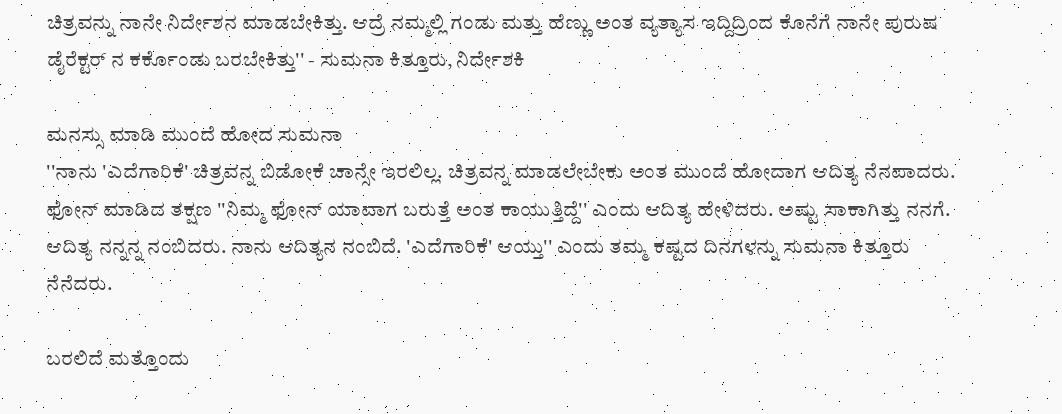ಚಿತ್ರವನ್ನು ನಾನೇ ನಿರ್ದೇಶನ ಮಾಡಬೇಕಿತ್ತು. ಆದ್ರೆ ನಮ್ಮಲ್ಲಿ ಗಂಡು ಮತ್ತು ಹೆಣ್ಣು ಅಂತ ವ್ಯತ್ಯಾಸ ಇದ್ದಿದ್ರಿಂದ ಕೊನೆಗೆ ನಾನೇ ಪುರುಷ ಡೈರೆಕ್ಟರ್ ನ ಕರ್ಕೊಂಡು ಬರಬೇಕಿತ್ತು'' - ಸುಮನಾ ಕಿತ್ತೂರು, ನಿರ್ದೇಶಕಿ

ಮನಸ್ಸು ಮಾಡಿ ಮುಂದೆ ಹೋದ ಸುಮನಾ
''ನಾನು 'ಎದೆಗಾರಿಕೆ' ಚಿತ್ರವನ್ನ ಬಿಡೋಕೆ ಚಾನ್ಸೇ ಇರಲಿಲ್ಲ. ಚಿತ್ರವನ್ನ ಮಾಡಲೇಬೇಕು ಅಂತ ಮುಂದೆ ಹೋದಾಗ ಆದಿತ್ಯ ನೆನಪಾದರು. ಫೋನ್ ಮಾಡಿದ ತಕ್ಷಣ ''ನಿಮ್ಮ ಫೋನ್ ಯಾವಾಗ ಬರುತ್ತೆ ಅಂತ ಕಾಯುತ್ತಿದ್ದೆ'' ಎಂದು ಆದಿತ್ಯ ಹೇಳಿದರು. ಅಷ್ಟು ಸಾಕಾಗಿತ್ತು ನನಗೆ. ಆದಿತ್ಯ ನನ್ನನ್ನ ನಂಬಿದರು. ನಾನು ಆದಿತ್ಯನ ನಂಬಿದೆ. 'ಎದೆಗಾರಿಕೆ' ಆಯ್ತು'' ಎಂದು ತಮ್ಮ ಕಷ್ಟದ ದಿನಗಳನ್ನು ಸುಮನಾ ಕಿತ್ತೂರು ನೆನೆದರು.

ಬರಲಿದೆ ಮತ್ತೊಂದು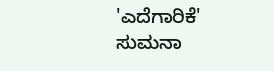'ಎದೆಗಾರಿಕೆ'
ಸುಮನಾ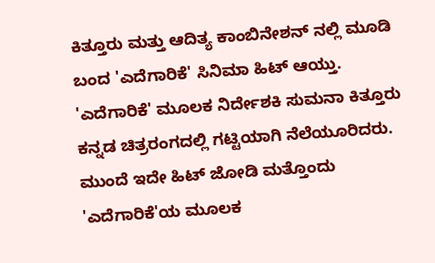ಕಿತ್ತೂರು ಮತ್ತು ಆದಿತ್ಯ ಕಾಂಬಿನೇಶನ್ ನಲ್ಲಿ ಮೂಡಿ ಬಂದ 'ಎದೆಗಾರಿಕೆ' ಸಿನಿಮಾ ಹಿಟ್ ಆಯ್ತು. 'ಎದೆಗಾರಿಕೆ' ಮೂಲಕ ನಿರ್ದೇಶಕಿ ಸುಮನಾ ಕಿತ್ತೂರು ಕನ್ನಡ ಚಿತ್ರರಂಗದಲ್ಲಿ ಗಟ್ಟಿಯಾಗಿ ನೆಲೆಯೂರಿದರು. ಮುಂದೆ ಇದೇ ಹಿಟ್ ಜೋಡಿ ಮತ್ತೊಂದು 'ಎದೆಗಾರಿಕೆ'ಯ ಮೂಲಕ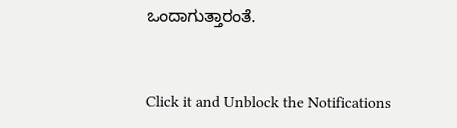ಒಂದಾಗುತ್ತಾರಂತೆ.


Click it and Unblock the Notifications